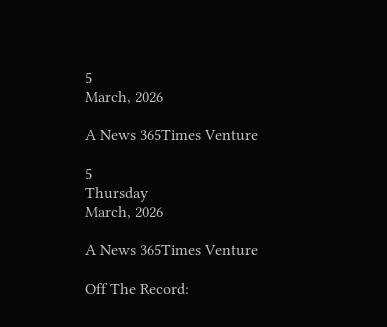5
March, 2026

A News 365Times Venture

5
Thursday
March, 2026

A News 365Times Venture

Off The Record: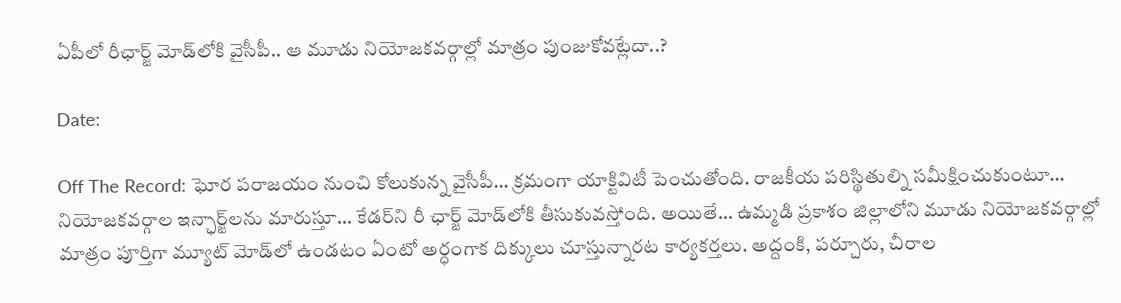ఏపీలో రీఛార్జ్ మోడ్‌లోకి వైసీపీ.. ఆ మూడు నియోజకవర్గాల్లో మాత్రం పుంజుకోవట్లేదా..?

Date:

Off The Record: ఘోర పరాజయం నుంచి కోలుకున్న వైసీపీ… క్రమంగా యాక్టివిటీ పెంచుతోంది. రాజకీయ పరిస్థితుల్ని సమీక్షించుకుంటూ… నియోజకవర్గాల ఇన్ఛార్జ్‌లను మారుస్తూ… కేడర్‌ని రీ ఛార్జ్‌ మోడ్‌లోకి తీసుకువస్తోంది. అయితే… ఉమ్మడి ప్రకాశం జిల్లాలోని మూడు నియోజకవర్గాల్లో మాత్రం పూర్తిగా మ్యూట్‌ మోడ్‌లో ఉండటం ఏంటో అర్ధంగాక దిక్కులు చూస్తున్నారట కార్యకర్తలు. అద్దంకి, పర్చూరు, చీరాల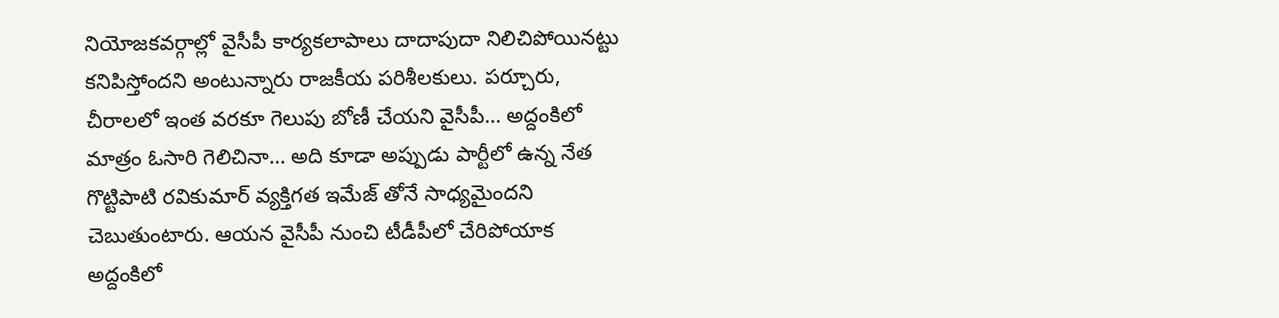నియోజకవర్గాల్లో వైసీపీ కార్యకలాపాలు దాదాపుదా నిలిచిపోయినట్టు కనిపిస్తోందని అంటున్నారు రాజకీయ పరిశీలకులు. పర్చూరు, చీరాలలో ఇంత వరకూ గెలుపు బోణీ చేయని వైసీపీ… అద్దంకిలో మాత్రం ఓసారి గెలిచినా… అది కూడా అప్పుడు పార్టీలో ఉన్న నేత గొట్టిపాటి రవికుమార్ వ్యక్తిగత ఇమేజ్ తోనే సాధ్యమైందని చెబుతుంటారు. ఆయన వైసీపీ నుంచి టీడీపీలో చేరిపోయాక అద్దంకిలో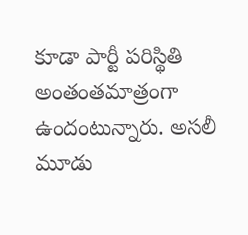కూడా పార్టీ పరిస్థితి అంతంతమాత్రంగా ఉందంటున్నారు. అసలీ మూడు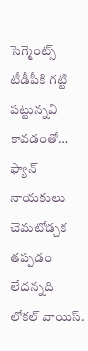సెగ్మెంట్స్‌ టీడీపీకి గట్టి పట్టున్నవి కావడంతో… ఫ్యాన్‌ నాయకులు చెమటోడ్చక తప్పడం లేదన్నది లోకల్‌ వాయిస్‌.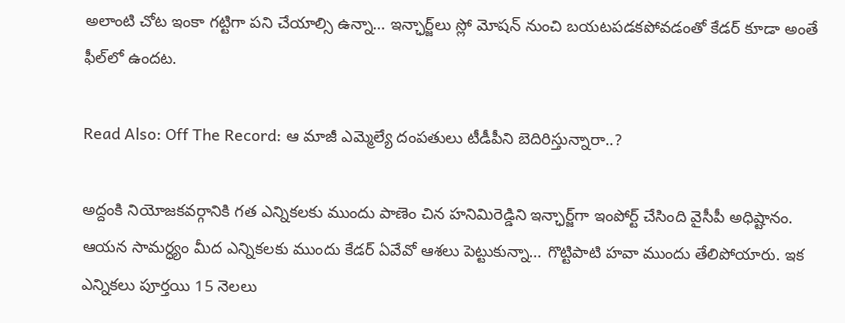అలాంటి చోట ఇంకా గట్టిగా పని చేయాల్సి ఉన్నా… ఇన్ఛార్జ్‌లు స్లో మోషన్‌ నుంచి బయటపడకపోవడంతో కేడర్‌ కూడా అంతే ఫీల్‌లో ఉందట.

Read Also: Off The Record: ఆ మాజీ ఎమ్మెల్యే దంపతులు టీడీపీని బెదిరిస్తున్నారా..?

అద్దంకి నియోజకవర్గానికి గత ఎన్నికలకు ముందు పాణెం చిన హనిమిరెడ్డిని ఇన్ఛార్జ్‌గా ఇంపోర్ట్‌ చేసింది వైసీపీ అధిష్టానం. ఆయన సామర్ధ్యం మీద ఎన్నికలకు ముందు కేడర్‌ ఏవేవో ఆశలు పెట్టుకున్నా… గొట్టిపాటి హవా ముందు తేలిపోయారు. ఇక ఎన్నికలు పూర్తయి 15 నెలలు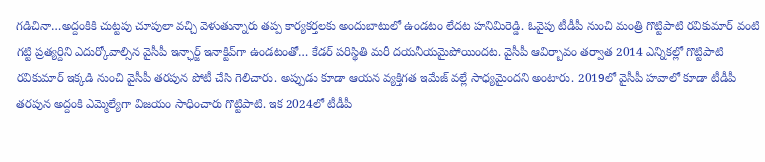గడిచినా…అద్దంకికి చుట్టపు చూపులా వచ్చి వెళుతున్నారు తప్ప కార్యకర్తలకు అందుబాటులో ఉండటం లేదట హనిమిరెడ్డి. ఓవైపు టీడీపీ నుంచి మంత్రి గొట్టిపాటి రవికుమార్ వంటి గట్టి ప్రత్యర్దిని ఎదుర్కోవాల్సిన వైసీపీ ఇన్ఛార్జ్‌ ఇనాక్టివ్‌గా ఉండటంతో… కేడర్ పరిస్థితి మరీ దయనీయమైపోయిందట. వైసీపీ ఆవిర్బావం తర్వాత 2014 ఎన్నికల్లో గొట్టిపాటి రవికుమార్ ఇక్కడి నుంచి వైసీపీ తరపున పోటీ చేసి గెలిచారు. అప్పుడు కూడా ఆయన వ్యక్తిగత ఇమేజ్ వల్లే సాధ్యమైందని అంటారు. 2019లో వైసీపీ హవాలో కూడా టీడీపీ తరపున అద్దంకి ఎమ్మెల్యేగా విజయం సాధించారు గొట్టిపాటి. ఇక 2024లో టీడీపీ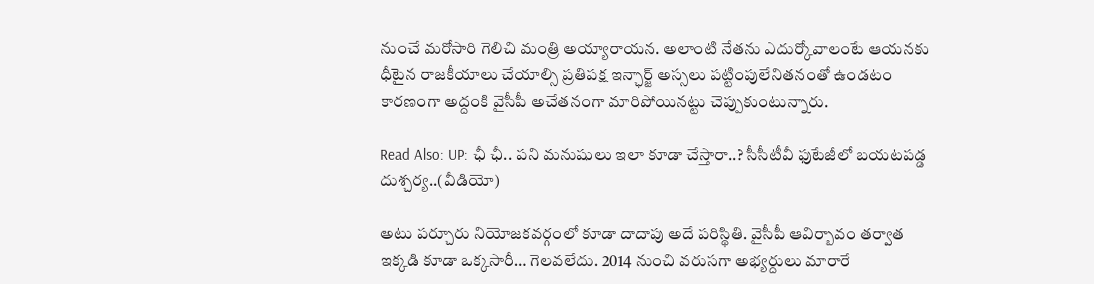నుంచే మరోసారి గెలిచి మంత్రి అయ్యారాయన. అలాంటి నేతను ఎదుర్కోవాలంటే ఆయనకు ధీటైన రాజకీయాలు చేయాల్సి ప్రతిపక్ష ఇన్ఛార్జ్‌ అస్సలు పట్టింపులేనితనంతో ఉండటం కారణంగా అద్దంకి వైసీపీ అచేతనంగా మారిపోయినట్టు చెప్పుకుంటున్నారు.

Read Also: UP: ఛీ ఛీ.. పని మనుషులు ఇలా కూడా చేస్తారా..? సీసీటీవీ ఫుటేజీలో బయటపడ్డ దుశ్చర్య..(వీడియో)

అటు పర్చూరు నియోజకవర్గంలో కూడా దాదాపు అదే పరిస్థితి. వైసీపీ ఆవిర్బావం తర్వాత ఇక్కడి కూడా ఒక్కసారీ… గెలవలేదు. 2014 నుంచి వరుసగా అభ్యర్దులు మారారే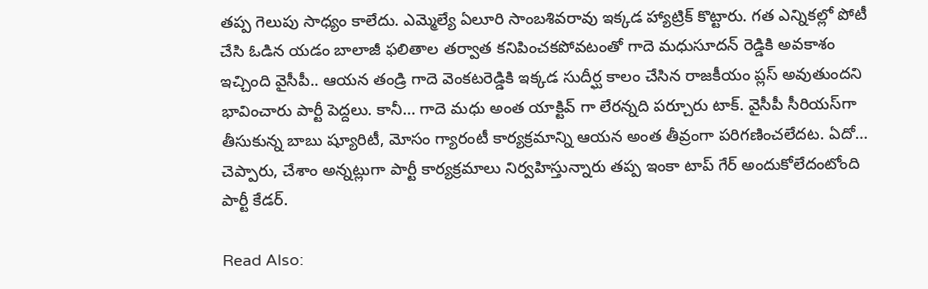తప్ప గెలుపు సాధ్యం కాలేదు. ఎమ్మెల్యే ఏలూరి సాంబశివరావు ఇక్కడ హ్యాట్రిక్‌ కొట్టారు. గత ఎన్నికల్లో పోటీ చేసి ఓడిన యడం బాలాజీ ఫలితాల తర్వాత కనిపించకపోవటంతో గాదె మధుసూదన్ రెడ్డికి అవకాశం ఇచ్చింది వైసీపీ.. ఆయన తండ్రి గాదె వెంకటరెడ్డికి ఇక్కడ సుదీర్ఘ కాలం చేసిన రాజకీయం ప్లస్‌ అవుతుందని భావించారు పార్టీ పెద్దలు. కానీ… గాదె మధు అంత యాక్టివ్ గా లేరన్నది పర్చూరు టాక్. వైసీపీ సీరియస్‌గా తీసుకున్న బాబు ష్యూరిటీ, మోసం గ్యారంటీ కార్యక్రమాన్ని ఆయన అంత తీవ్రంగా పరిగణించలేదట. ఏదో… చెప్పారు, చేశాం అన్నట్లుగా పార్టీ కార్యక్రమాలు నిర్వహిస్తున్నారు తప్ప ఇంకా టాప్ గేర్ అందుకోలేదంటోంది పార్టీ కేడర్.

Read Also: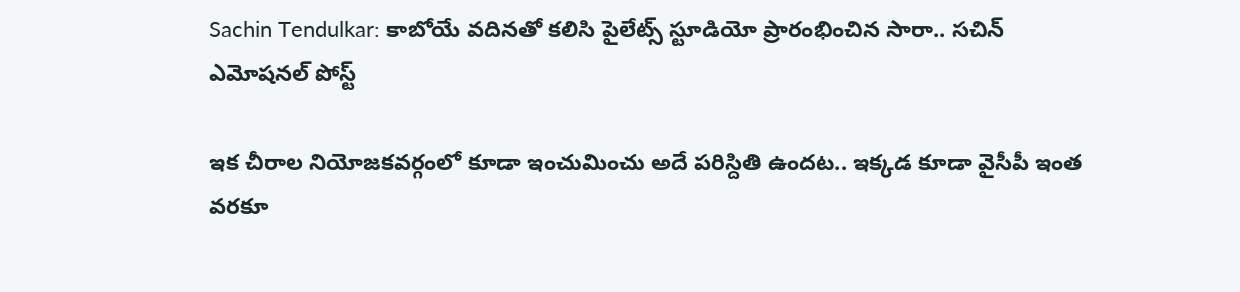Sachin Tendulkar: కాబోయే వదినతో కలిసి పైలేట్స్ స్టూడియో ప్రారంభించిన సారా.. సచిన్ ఎమోషనల్ పోస్ట్

ఇక చీరాల నియోజకవర్గంలో కూడా ఇంచుమించు అదే పరిస్దితి ఉందట.. ఇక్కడ కూడా వైసీపీ ఇంత వరకూ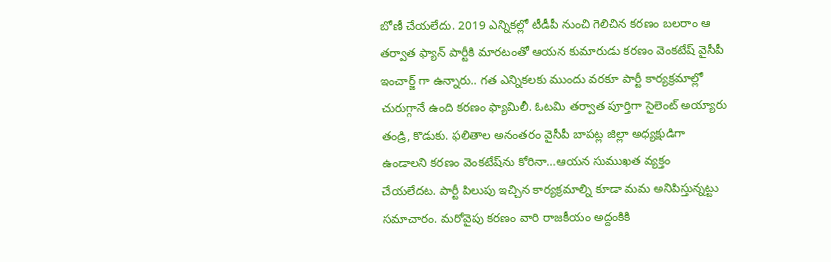బోణీ చేయలేదు. 2019 ఎన్నికల్లో టీడీపీ నుంచి గెలిచిన కరణం బలరాం ఆ తర్వాత ఫ్యాన్ పార్టీకి మారటంతో ఆయన కుమారుడు కరణం వెంకటేష్ వైసీపీ ఇంచార్జ్ గా ఉన్నారు.. గత ఎన్నికలకు ముందు వరకూ పార్టీ కార్యక్రమాల్లో చురుగ్గానే ఉంది కరణం ఫ్యామిలీ. ఓటమి తర్వాత పూర్తిగా సైలెంట్‌ అయ్యారు తండ్రి, కొడుకు. ఫలితాల అనంతరం వైసీపీ బాపట్ల జిల్లా అధ్యక్షుడిగా ఉండాలని కరణం వెంకటేష్‌ను కోరినా…ఆయన సుముఖత వ్యక్తం చేయలేదట. పార్టీ పిలుపు ఇచ్చిన కార్యక్రమాల్ని కూడా మమ అనిపిస్తున్నట్టు సమాచారం. మరోవైపు కరణం వారి రాజకీయం అద్దంకికి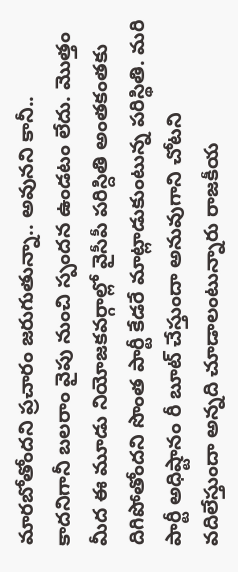మారబోతోందని ప్రచారం జరుగుతున్నా.. అవునని కానీ.. కాదనిగానీ బలరాం వైపు నుంచి స్పందన ఉండటం లేదు. మొత్తం మీద ఈ మూడు నియోజకవర్గాల్లో వైసీపీ పరిస్దితి అంతకంతకు దిగిపోతోందని సొంత పార్టీ కేడరే మాట్లాడుకుంటున్న పరిస్థితి. మరి పార్టీ అధిష్టానం రీ బూట్‌ చేస్తుందా అనువుగాని చోటని వదిలేస్తుందా అన్నది చూడాలంటున్నారు రాజకీయ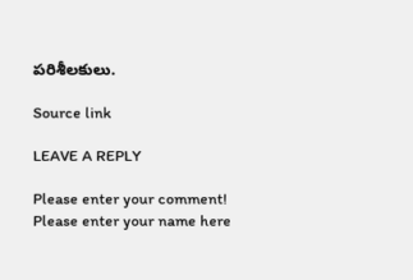పరిశీలకులు.

Source link

LEAVE A REPLY

Please enter your comment!
Please enter your name here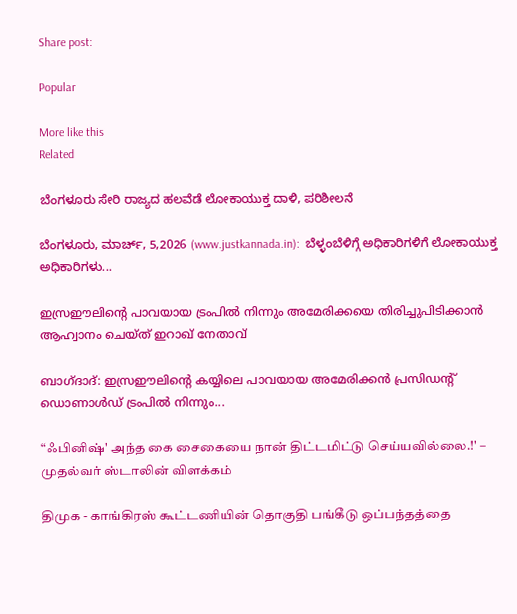Share post:

Popular

More like this
Related

ಬೆಂಗಳೂರು ಸೇರಿ ರಾಜ್ಯದ ಹಲವೆಡೆ ಲೋಕಾಯುಕ್ತ ದಾಳಿ, ಪರಿಶೀಲನೆ

ಬೆಂಗಳೂರು, ಮಾರ್ಚ್, 5,2026 (www.justkannada.in):  ಬೆಳ್ಳಂಬೆಳಿಗ್ಗೆ ಅಧಿಕಾರಿಗಳಿಗೆ ಲೋಕಾಯುಕ್ತ ಅಧಿಕಾರಿಗಳು...

ഇസ്രഈലിന്റെ പാവയായ ട്രംപിൽ നിന്നും അമേരിക്കയെ തിരിച്ചുപിടിക്കാൻ ആഹ്വാനം ചെയ്ത് ഇറാഖ് നേതാവ്

ബാഗ്‌ദാദ്‌: ഇസ്രഈലിന്റെ കയ്യിലെ പാവയായ അമേരിക്കൻ പ്രസിഡന്റ് ഡൊണാൾഡ് ട്രംപിൽ നിന്നും...

“ஃபினிஷ்' அந்த கை சைகையை நான் திட்டமிட்டு செய்யவில்லை.!' – முதல்வர் ஸ்டாலின் விளக்கம்

திமுக - காங்கிரஸ் கூட்டணியின் தொகுதி பங்கீடு ஒப்பந்தத்தை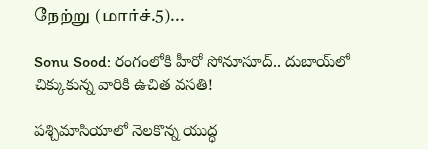நேற்று (மார்ச்.5)...

Sonu Sood: రంగంలోకి హీరో సోనూసూద్.. దుబాయ్‌లో చిక్కుకున్న వారికి ఉచిత వసతి!

పశ్చిమాసియాలో నెలకొన్న యుద్ధ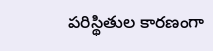పరిస్థితుల కారణంగా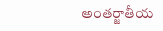అంతర్జాతీయ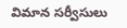విమాన సర్వీసులు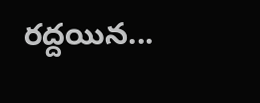రద్దయిన...